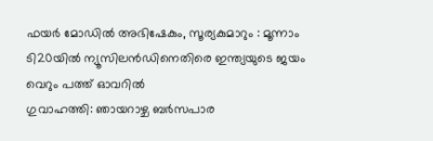ഫയർ മോഡിൽ അഭിഷേകും, സൂര്യകുമാറും : മൂന്നാം ടി20യിൽ ന്യൂസിലൻഡിനെതിരെ ഇന്ത്യയുടെ ജയം വെറും പത്ത് ഓവറിൽ
ഗുവാഹത്തി: ഞായറാഴ്ച ബർസപാര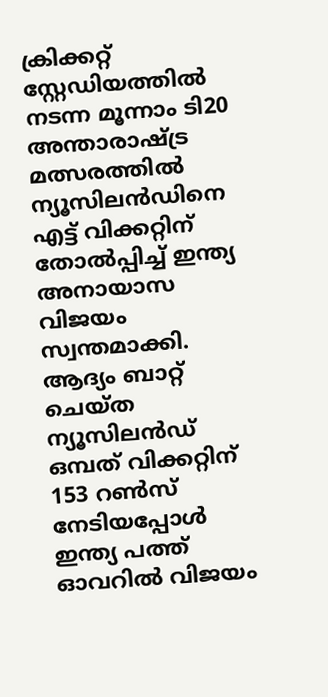ക്രിക്കറ്റ് സ്റ്റേഡിയത്തിൽ നടന്ന മൂന്നാം ടി20 അന്താരാഷ്ട്ര മത്സരത്തിൽ ന്യൂസിലൻഡിനെ എട്ട് വിക്കറ്റിന് തോൽപ്പിച്ച് ഇന്ത്യ അനായാസ വിജയം സ്വന്തമാക്കി. ആദ്യം ബാറ്റ് ചെയ്ത ന്യൂസിലൻഡ് ഒമ്പത് വിക്കറ്റിന് 153 റൺസ് നേടിയപ്പോൾ ഇന്ത്യ പത്ത് ഓവറിൽ വിജയം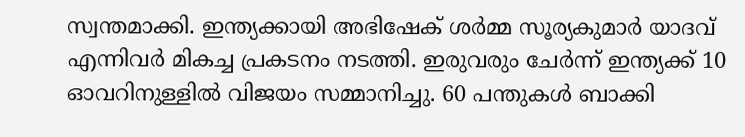സ്വന്തമാക്കി. ഇന്ത്യക്കായി അഭിഷേക് ശർമ്മ സൂര്യകുമാർ യാദവ് എന്നിവർ മികച്ച പ്രകടനം നടത്തി. ഇരുവരും ചേർന്ന് ഇന്ത്യക്ക് 10 ഓവറിനുള്ളിൽ വിജയം സമ്മാനിച്ചു. 60 പന്തുകൾ ബാക്കി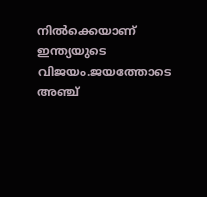നിൽക്കെയാണ് ഇന്ത്യയുടെ വിജയം.ജയത്തോടെ അഞ്ച്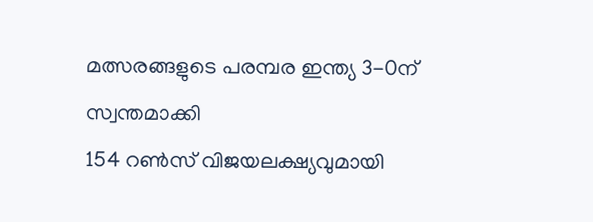മത്സരങ്ങളുടെ പരമ്പര ഇന്ത്യ 3-0ന് സ്വന്തമാക്കി
154 റൺസ് വിജയലക്ഷ്യവുമായി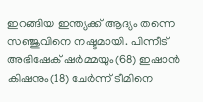ഇറങ്ങിയ ഇന്ത്യക്ക് ആദ്യം തന്നെ സഞ്ജുവിനെ നഷ്ടമായി. പിന്നീട് അഭിഷേക് ഷർമ്മയും(68) ഇഷാൻ കിഷനും(18) ചേർന്ന് ടീമിനെ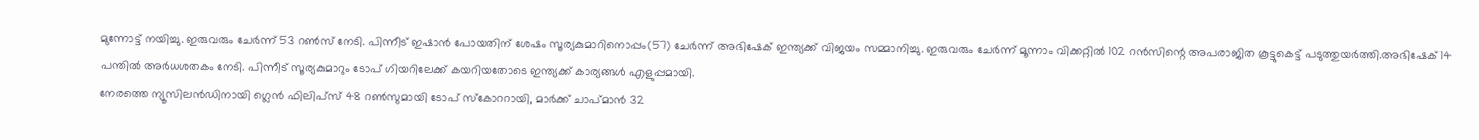മുന്നോട്ട് നയിച്ചു. ഇരുവരും ചേർന്ന് 53 റൺസ് നേടി. പിന്നീട് ഇഷാൻ പോയതിന് ശേഷം സൂര്യകുമാറിനൊപ്പം(57) ചേർന്ന് അഭിഷേക് ഇന്ത്യക്ക് വിജയം സമ്മാനിച്ചു. ഇരുവരും ചേർന്ന് മൂന്നാം വിക്കറ്റിൽ 102 റൻസിന്റെ അപരാജിത കൂട്ടുകെട്ട് പടുത്തുയർത്തി.അഭിഷേക് 14 പന്തിൽ അർധശതകം നേടി. പിന്നീട് സൂര്യകുമാറും ടോപ് ഗിയറിലേക്ക് കയറിയതോടെ ഇന്ത്യക്ക് കാര്യങ്ങൾ എളുപ്പമായി.
നേരത്തെ ന്യൂസിലൻഡിനായി ഗ്ലെൻ ഫിലിപ്സ് 48 റൺസുമായി ടോപ് സ്കോററായി, മാർക്ക് ചാപ്മാൻ 32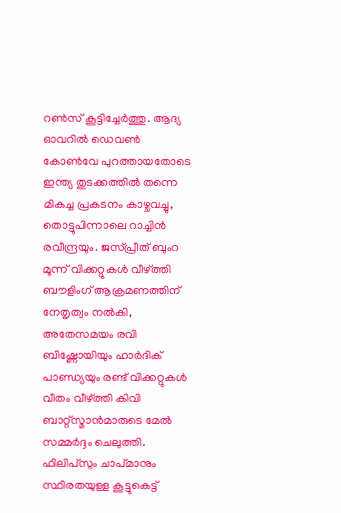റൺസ് കൂട്ടിച്ചേർത്തു. ആദ്യ ഓവറിൽ ഡെവൺ കോൺവേ പുറത്തായതോടെ ഇന്ത്യ തുടക്കത്തിൽ തന്നെ മികച്ച പ്രകടനം കാഴ്ചവച്ചു, തൊട്ടുപിന്നാലെ റാച്ചിൻ രവീന്ദ്രയും. ജസ്പ്രീത് ബുംറ മൂന്ന് വിക്കറ്റുകൾ വീഴ്ത്തി ബൗളിംഗ് ആക്രമണത്തിന് നേതൃത്വം നൽകി, അതേസമയം രവി ബിഷ്ണോയിയും ഹാർദിക് പാണ്ഡ്യയും രണ്ട് വിക്കറ്റുകൾ വീതം വീഴ്ത്തി കിവി ബാറ്റ്സ്മാൻമാരുടെ മേൽ സമ്മർദ്ദം ചെലുത്തി.
ഫിലിപ്സും ചാപ്മാനും സ്ഥിരതയുള്ള കൂട്ടുകെട്ട്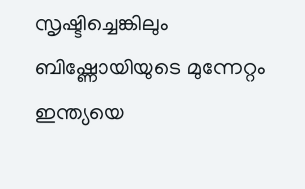സൃഷ്ടിച്ചെങ്കിലും ബിഷ്ണോയിയുടെ മുന്നേറ്റം ഇന്ത്യയെ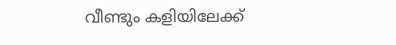വീണ്ടും കളിയിലേക്ക്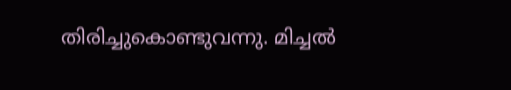തിരിച്ചുകൊണ്ടുവന്നു. മിച്ചൽ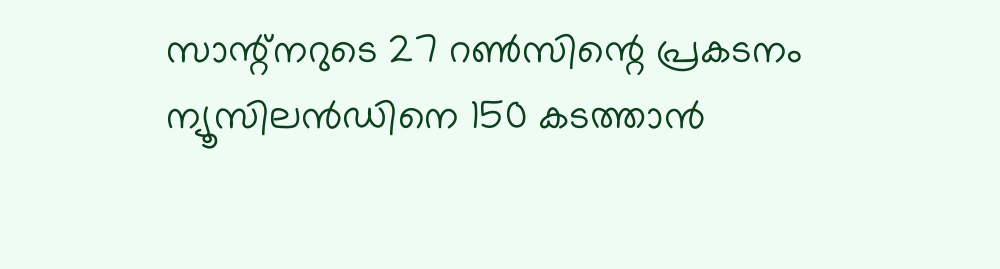സാന്റ്നറുടെ 27 റൺസിന്റെ പ്രകടനം ന്യൂസിലൻഡിനെ 150 കടത്താൻ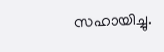സഹായിച്ചു.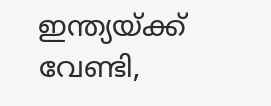ഇന്ത്യയ്ക്ക് വേണ്ടി,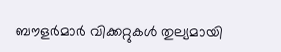ബൗളർമാർ വിക്കറ്റുകൾ തുല്യമായി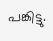പങ്കിട്ടു.